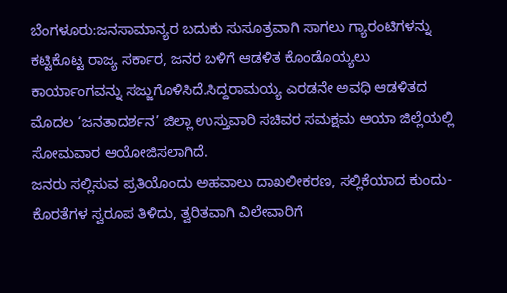ಬೆಂಗಳೂರು:ಜನಸಾಮಾನ್ಯರ ಬದುಕು ಸುಸೂತ್ರವಾಗಿ ಸಾಗಲು ಗ್ಯಾರಂಟಿಗಳನ್ನು ಕಟ್ಟಿಕೊಟ್ಟ ರಾಜ್ಯ ಸರ್ಕಾರ, ಜನರ ಬಳಿಗೆ ಆಡಳಿತ ಕೊಂಡೊಯ್ಯಲು ಕಾರ್ಯಾಂಗವನ್ನು ಸಜ್ಜುಗೊಳಿಸಿದೆ.ಸಿದ್ದರಾಮಯ್ಯ ಎರಡನೇ ಅವಧಿ ಆಡಳಿತದ ಮೊದಲ ‘ಜನತಾದರ್ಶನ’ ಜಿಲ್ಲಾ ಉಸ್ತುವಾರಿ ಸಚಿವರ ಸಮಕ್ಷಮ ಆಯಾ ಜಿಲ್ಲೆಯಲ್ಲಿ ಸೋಮವಾರ ಆಯೋಜಿಸಲಾಗಿದೆ.
ಜನರು ಸಲ್ಲಿಸುವ ಪ್ರತಿಯೊಂದು ಅಹವಾಲು ದಾಖಲೀಕರಣ, ಸಲ್ಲಿಕೆಯಾದ ಕುಂದು-ಕೊರತೆಗಳ ಸ್ವರೂಪ ತಿಳಿದು, ತ್ವರಿತವಾಗಿ ವಿಲೇವಾರಿಗೆ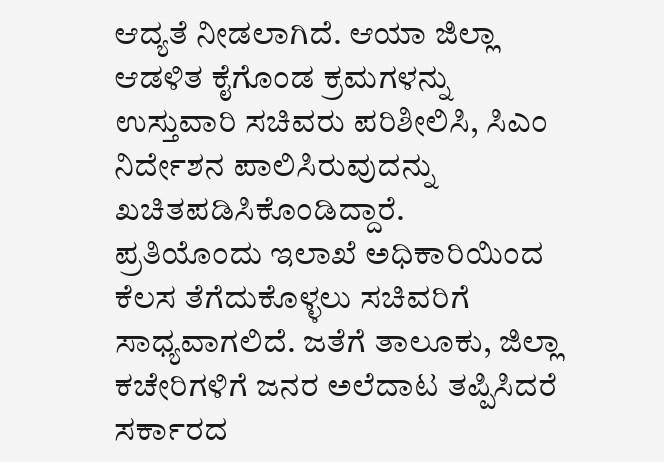ಆದ್ಯತೆ ನೀಡಲಾಗಿದೆ. ಆಯಾ ಜಿಲ್ಲಾ ಆಡಳಿತ ಕೈಗೊಂಡ ಕ್ರಮಗಳನ್ನು ಉಸ್ತುವಾರಿ ಸಚಿವರು ಪರಿಶೀಲಿಸಿ, ಸಿಎಂ ನಿರ್ದೇಶನ ಪಾಲಿಸಿರುವುದನ್ನು ಖಚಿತಪಡಿಸಿಕೊಂಡಿದ್ದಾರೆ.
ಪ್ರತಿಯೊಂದು ಇಲಾಖೆ ಅಧಿಕಾರಿಯಿಂದ ಕೆಲಸ ತೆಗೆದುಕೊಳ್ಳಲು ಸಚಿವರಿಗೆ ಸಾಧ್ಯವಾಗಲಿದೆ. ಜತೆಗೆ ತಾಲೂಕು, ಜಿಲ್ಲಾ ಕಚೇರಿಗಳಿಗೆ ಜನರ ಅಲೆದಾಟ ತಪ್ಪಿಸಿದರೆ ಸರ್ಕಾರದ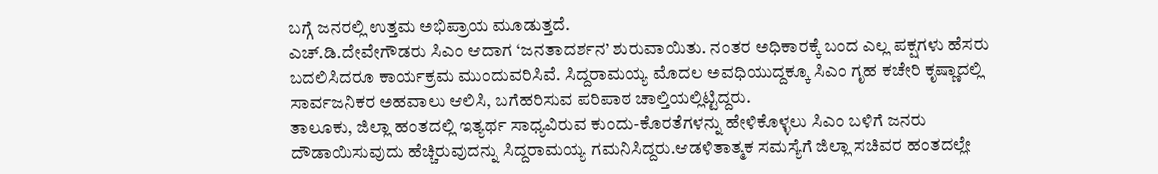ಬಗ್ಗೆ ಜನರಲ್ಲಿ ಉತ್ತಮ ಅಭಿಪ್ರಾಯ ಮೂಡುತ್ತದೆ.
ಎಚ್.ಡಿ.ದೇವೇಗೌಡರು ಸಿಎಂ ಆದಾಗ ‘ಜನತಾದರ್ಶನ’ ಶುರುವಾಯಿತು. ನಂತರ ಅಧಿಕಾರಕ್ಕೆ ಬಂದ ಎಲ್ಲ ಪಕ್ಷಗಳು ಹೆಸರು ಬದಲಿಸಿದರೂ ಕಾರ್ಯಕ್ರಮ ಮುಂದುವರಿಸಿವೆ. ಸಿದ್ದರಾಮಯ್ಯ ಮೊದಲ ಅವಧಿಯುದ್ದಕ್ಕೂ ಸಿಎಂ ಗೃಹ ಕಚೇರಿ ಕೃಷ್ಣಾದಲ್ಲಿ ಸಾರ್ವಜನಿಕರ ಅಹವಾಲು ಆಲಿಸಿ, ಬಗೆಹರಿಸುವ ಪರಿಪಾಠ ಚಾಲ್ತಿಯಲ್ಲಿಟ್ಟಿದ್ದರು.
ತಾಲೂಕು, ಜಿಲ್ಲಾ ಹಂತದಲ್ಲಿ ಇತ್ಯರ್ಥ ಸಾಧ್ಯವಿರುವ ಕುಂದು-ಕೊರತೆಗಳನ್ನು ಹೇಳಿಕೊಳ್ಳಲು ಸಿಎಂ ಬಳಿಗೆ ಜನರು ದೌಡಾಯಿಸುವುದು ಹೆಚ್ಚಿರುವುದನ್ನು ಸಿದ್ದರಾಮಯ್ಯ ಗಮನಿಸಿದ್ದರು.ಆಡಳಿತಾತ್ಮಕ ಸಮಸ್ಯೆಗೆ ಜಿಲ್ಲಾ ಸಚಿವರ ಹಂತದಲ್ಲೇ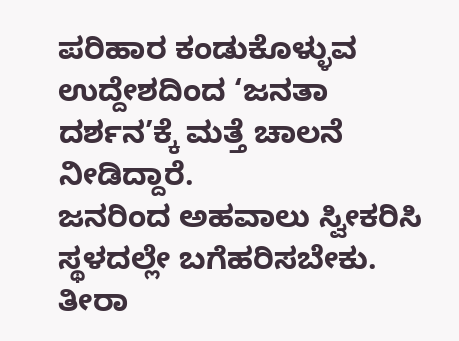ಪರಿಹಾರ ಕಂಡುಕೊಳ್ಳುವ ಉದ್ದೇಶದಿಂದ ‘ಜನತಾ ದರ್ಶನ’ಕ್ಕೆ ಮತ್ತೆ ಚಾಲನೆ ನೀಡಿದ್ದಾರೆ.
ಜನರಿಂದ ಅಹವಾಲು ಸ್ವೀಕರಿಸಿ ಸ್ಥಳದಲ್ಲೇ ಬಗೆಹರಿಸಬೇಕು. ತೀರಾ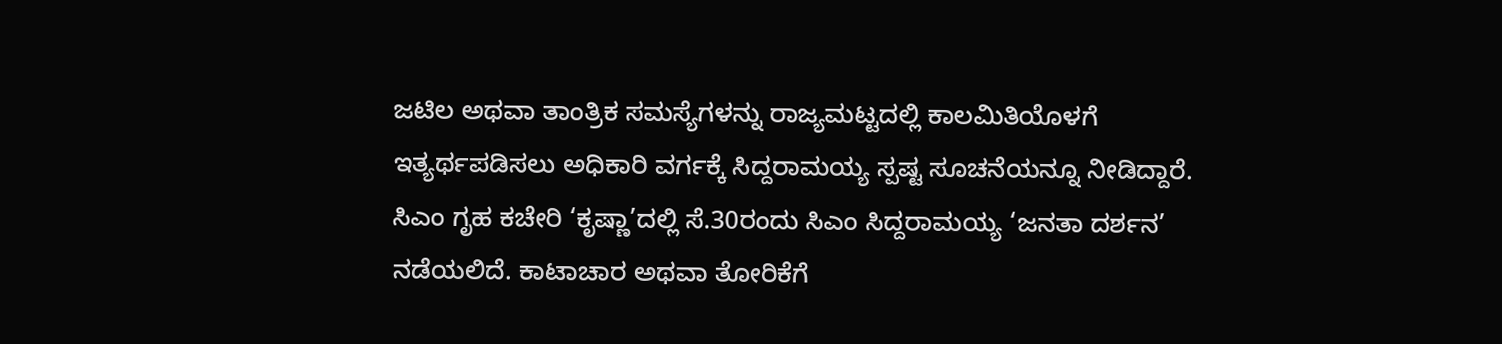ಜಟಿಲ ಅಥವಾ ತಾಂತ್ರಿಕ ಸಮಸ್ಯೆಗಳನ್ನು ರಾಜ್ಯಮಟ್ಟದಲ್ಲಿ ಕಾಲಮಿತಿಯೊಳಗೆ ಇತ್ಯರ್ಥಪಡಿಸಲು ಅಧಿಕಾರಿ ವರ್ಗಕ್ಕೆ ಸಿದ್ದರಾಮಯ್ಯ ಸ್ಪಷ್ಟ ಸೂಚನೆಯನ್ನೂ ನೀಡಿದ್ದಾರೆ.
ಸಿಎಂ ಗೃಹ ಕಚೇರಿ ‘ಕೃಷ್ಣಾ’ದಲ್ಲಿ ಸೆ.30ರಂದು ಸಿಎಂ ಸಿದ್ದರಾಮಯ್ಯ ‘ಜನತಾ ದರ್ಶನ’ ನಡೆಯಲಿದೆ. ಕಾಟಾಚಾರ ಅಥವಾ ತೋರಿಕೆಗೆ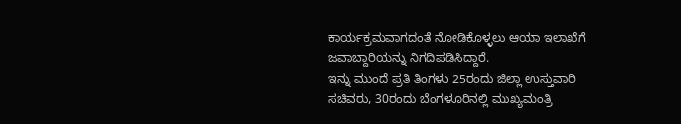ಕಾರ್ಯಕ್ರಮವಾಗದಂತೆ ನೋಡಿಕೊಳ್ಳಲು ಆಯಾ ಇಲಾಖೆಗೆ ಜವಾಬ್ದಾರಿಯನ್ನು ನಿಗದಿಪಡಿಸಿದ್ದಾರೆ.
ಇನ್ನು ಮುಂದೆ ಪ್ರತಿ ತಿಂಗಳು 25ರಂದು ಜಿಲ್ಲಾ ಉಸ್ತುವಾರಿ ಸಚಿವರು, 30ರಂದು ಬೆಂಗಳೂರಿನಲ್ಲಿ ಮುಖ್ಯಮಂತ್ರಿ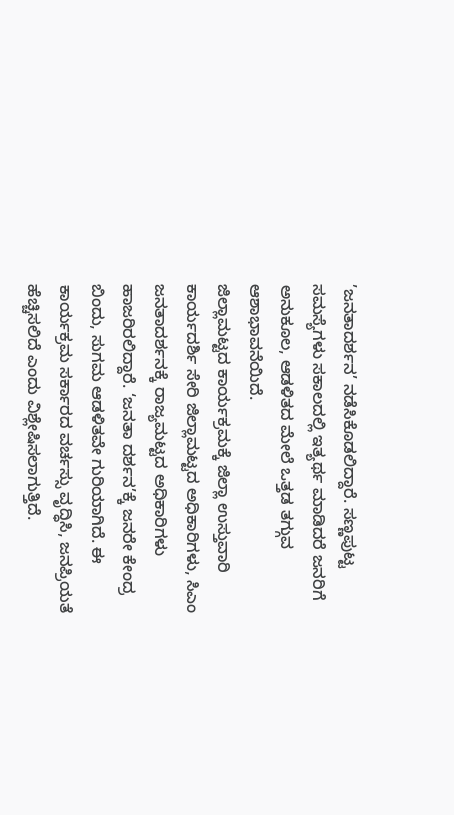’ಜನತಾದರ್ಶನ’ ನಡೆಸಿಕೊಡಲಿದ್ದಾರೆ. ಸಣ್ಣಪುಟ್ಟ ಸಮಸ್ಯೆಗಳು ಸಕಾಲದಲ್ಲಿ ಇತ್ಯರ್ಥ ಮಾಡಿದರೆ ಜನರಿಗೆ ಅನುಕೂಲ, ಆಡಳಿತದ ಮೇಲೆ ಒತ್ತಡ ತಗ್ಗುವ ಆಶಾಭಾವನೆಯಿದೆ.
ಜಿಲ್ಲಾಮಟ್ಟದ ಕಾರ್ಯಕ್ರಮಕ್ಕೆ ಜಿಲ್ಲಾ ಉಸ್ತುವಾರಿ ಕಾರ್ಯದರ್ಶಿ ಸೇರಿ ಜಿಲ್ಲಾಮಟ್ಟದ ಅಧಿಕಾರಿಗಳು, ಸಿಎಂ ಜನತಾದರ್ಶನಕ್ಕೆ ರಾಜ್ಯಮಟ್ಟದ ಅಧಿಕಾರಿಗಳು ಹಾಜರಿರಲಿದ್ದಾರೆ. ‘ಜನತಾ ದರ್ಶನ’ಕ್ಕೆ ಜನರೇ ಕೇಂದ್ರ ಬಿಂದು, ಸುಗಮ ಆಡಳಿತವೇ ಗುರಿಯಾಗಿದೆ. ಈ ಕಾರ್ಯಕ್ರಮ ಸರ್ಕಾರದ ವರ್ಚಸ್ಸು ವೃದ್ಧಿಸಿ, ಜನಪ್ರಿಯತೆ ಹೆಚ್ಚಿಸಲಿದೆ ಎಂದು ವಿಶ್ಲೇಷಿಸಲಾಗುತ್ತಿದೆ.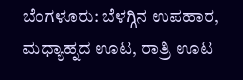ಬೆಂಗಳೂರು: ಬೆಳಗ್ಗಿನ ಉಪಹಾರ, ಮಧ್ಯಾಹ್ನದ ಊಟ, ರಾತ್ರಿ ಊಟ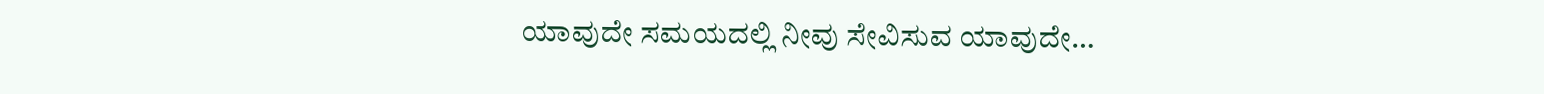ಯಾವುದೇ ಸಮಯದಲ್ಲಿ ನೀವು ಸೇವಿಸುವ ಯಾವುದೇ…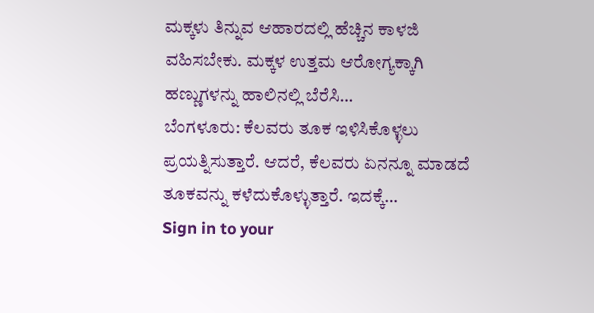ಮಕ್ಕಳು ತಿನ್ನುವ ಆಹಾರದಲ್ಲಿ ಹೆಚ್ಚಿನ ಕಾಳಜಿ ವಹಿಸಬೇಕು. ಮಕ್ಕಳ ಉತ್ತಮ ಆರೋಗ್ಯಕ್ಕಾಗಿ ಹಣ್ಣುಗಳನ್ನು ಹಾಲಿನಲ್ಲಿ ಬೆರೆಸಿ…
ಬೆಂಗಳೂರು: ಕೆಲವರು ತೂಕ ಇಳಿಸಿಕೊಳ್ಳಲು ಪ್ರಯತ್ನಿಸುತ್ತಾರೆ. ಆದರೆ, ಕೆಲವರು ಏನನ್ನೂ ಮಾಡದೆ ತೂಕವನ್ನು ಕಳೆದುಕೊಳ್ಳುತ್ತಾರೆ. ಇದಕ್ಕೆ…
Sign in to your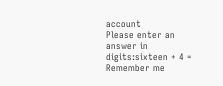account
Please enter an answer in digits:sixteen + 4 =
Remember me